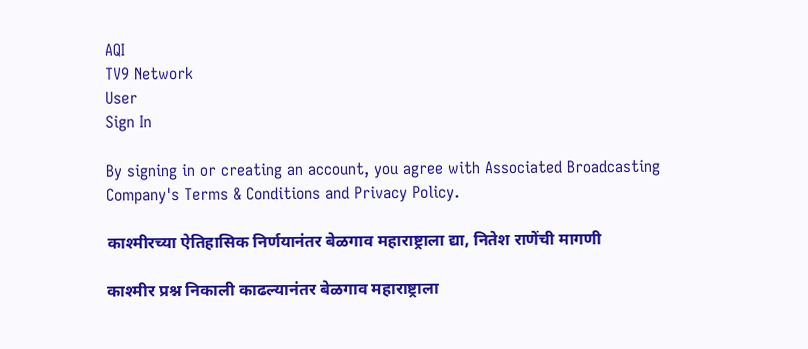AQI
TV9 Network
User
Sign In

By signing in or creating an account, you agree with Associated Broadcasting Company's Terms & Conditions and Privacy Policy.

काश्मीरच्या ऐतिहासिक निर्णयानंतर बेळगाव महाराष्ट्राला द्या, नितेश राणेंची मागणी

काश्मीर प्रश्न निकाली काढल्यानंतर बेळगाव महाराष्ट्राला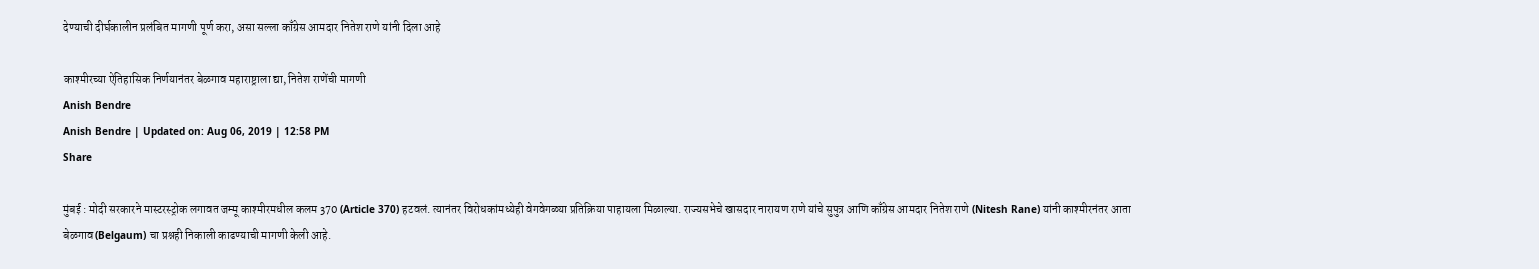देण्याची दीर्घकालीन प्रलंबित मागणी पूर्ण करा, असा सल्ला काँग्रेस आमदार नितेश राणे यांनी दिला आहे

काश्मीरच्या ऐतिहासिक निर्णयानंतर बेळगाव महाराष्ट्राला द्या, नितेश राणेंची मागणी
Anish Bendre
Anish Bendre | Updated on: Aug 06, 2019 | 12:58 PM
Share

मुंबई : मोदी सरकारने मास्टरस्ट्रोक लगावत जम्मू काश्मीरमधील कलम 370 (Article 370) हटवलं. त्यानंतर विरोधकांमध्येही वेगवेगळ्या प्रतिक्रिया पाहायला मिळाल्या. राज्यसभेचे खासदार नारायण राणे यांचे सुपुत्र आणि काँग्रेस आमदार नितेश राणे (Nitesh Rane) यांनी काश्मीरनंतर आता बेळगाव (Belgaum) चा प्रश्नही निकाली काढण्याची मागणी केली आहे.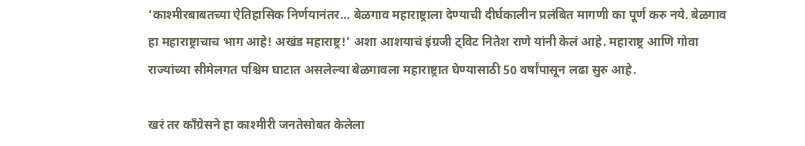‘काश्मीरबाबतच्या ऐतिहासिक निर्णयानंतर… बेळगाव महाराष्ट्राला देण्याची दीर्घकालीन प्रलंबित मागणी का पूर्ण करु नये. बेळगाव हा महाराष्ट्राचाच भाग आहे! अखंड महाराष्ट्र!’ अशा आशयाचं इंग्रजी ट्विट नितेश राणे यांनी केलं आहे. महाराष्ट्र आणि गोवा राज्यांच्या सीमेलगत पश्चिम घाटात असलेल्या बेळगावला महाराष्ट्रात घेण्यासाठी 50 वर्षांपासून लढा सुरु आहे.

खरं तर काँग्रेसने हा काश्मीरी जनतेसोबत केलेला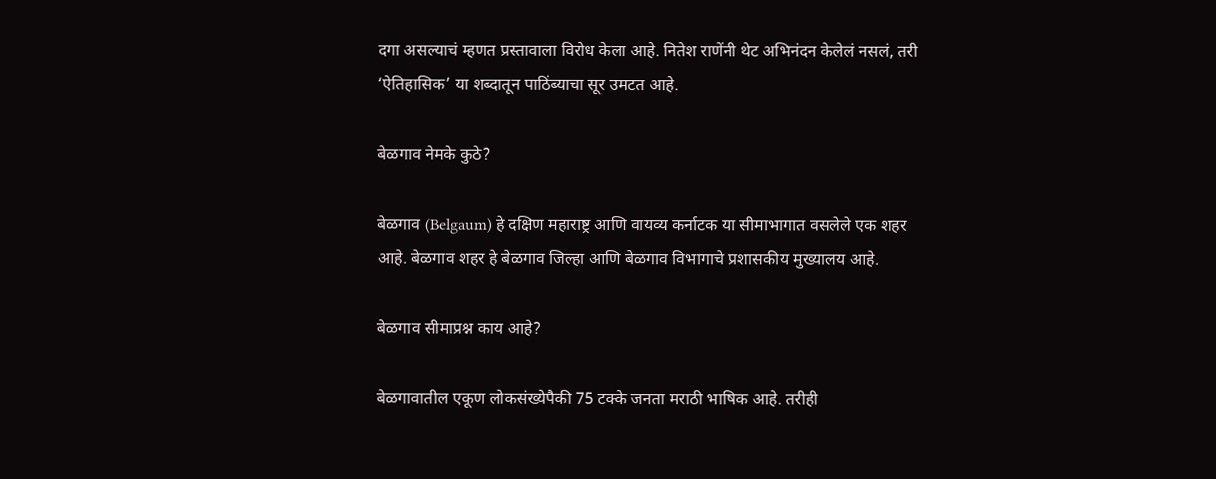दगा असल्याचं म्हणत प्रस्तावाला विरोध केला आहे. नितेश राणेंनी थेट अभिनंदन केलेलं नसलं, तरी ‘ऐतिहासिक’ या शब्दातून पाठिंब्याचा सूर उमटत आहे.

बेळगाव नेमके कुठे?

बेळगाव (Belgaum) हे दक्षिण महाराष्ट्र आणि वायव्य कर्नाटक या सीमाभागात वसलेले एक शहर आहे. बेळगाव शहर हे बेळगाव जिल्हा आणि बेळगाव विभागाचे प्रशासकीय मुख्यालय आहे.

बेळगाव सीमाप्रश्न काय आहे?

बेळगावातील एकूण लोकसंख्येपैकी 75 टक्के जनता मराठी भाषिक आहे. तरीही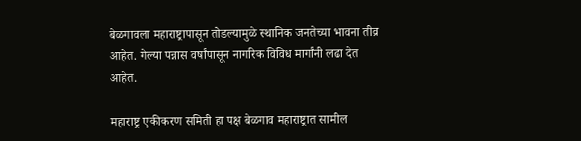बेळगावला महाराष्ट्रापासून तोडल्यामुळे स्थानिक जनतेच्या भावना तीव्र आहेत. गेल्या पन्नास वर्षांपासून नागरिक विविध मार्गांनी लढा देत आहेत.

महाराष्ट्र एकीकरण समिती हा पक्ष बेळगाव महाराष्ट्रात सामील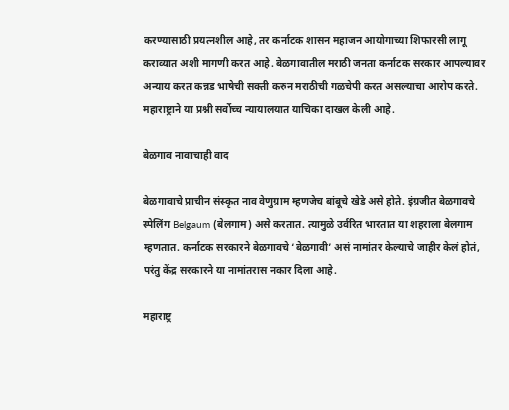करण्यासाठी प्रयत्नशील आहे, तर कर्नाटक शासन महाजन आयोगाच्या शिफारसी लागू कराव्यात अशी मागणी करत आहे. बेळगावातील मराठी जनता कर्नाटक सरकार आपल्यावर अन्याय करत कन्नड भाषेची सक्ती करुन मराठीची गळचेपी करत असल्याचा आरोप करते. महाराष्ट्राने या प्रश्नी सर्वोच्च न्यायालयात याचिका दाखल केली आहे.

बेळगाव नावाचाही वाद

बेळगावाचे प्राचीन संस्कृत नाव वेणुग्राम म्हणजेच बांबूचे खेडे असे होते. इंग्रजीत बेळगावचे स्पेलिंग Belgaum (बेलगाम) असे करतात. त्यामुळे उर्वरित भारतात या शहराला बेलगाम म्हणतात. कर्नाटक सरकारने बेळगावचे ‘बेळगावी’ असं नामांतर केल्याचे जाहीर केलं होतं, परंतु केंद्र सरकारने या नामांतरास नकार दिला आहे.

महाराष्ट्र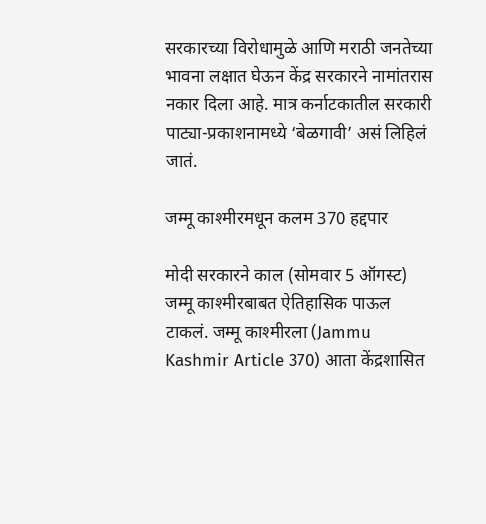सरकारच्या विरोधामुळे आणि मराठी जनतेच्या भावना लक्षात घेऊन केंद्र सरकारने नामांतरास नकार दिला आहे. मात्र कर्नाटकातील सरकारी पाट्या-प्रकाशनामध्ये ‘बेळगावी’ असं लिहिलं जातं.

जम्मू काश्मीरमधून कलम 370 हद्दपार

मोदी सरकारने काल (सोमवार 5 ऑगस्ट) जम्मू काश्मीरबाबत ऐतिहासिक पाऊल टाकलं. जम्मू काश्मीरला (Jammu Kashmir Article 370) आता केंद्रशासित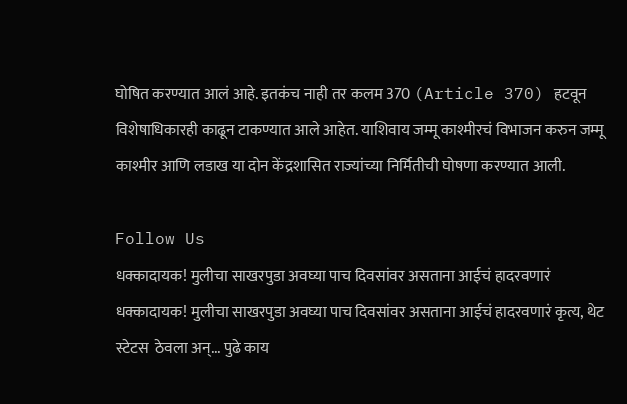घोषित करण्यात आलं आहे. इतकंच नाही तर कलम 370 (Article 370) हटवून विशेषाधिकारही काढून टाकण्यात आले आहेत. याशिवाय जम्मू काश्मीरचं विभाजन करुन जम्मू काश्मीर आणि लडाख या दोन केंद्रशासित राज्यांच्या निर्मितीची घोषणा करण्यात आली.

Follow Us
धक्कादायक! मुलीचा साखरपुडा अवघ्या पाच दिवसांवर असताना आईचं हादरवणारं
धक्कादायक! मुलीचा साखरपुडा अवघ्या पाच दिवसांवर असताना आईचं हादरवणारं कृत्य, थेट स्टेटस  ठेवला अन्... पुढे काय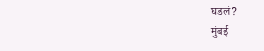घडलं?
मुंबई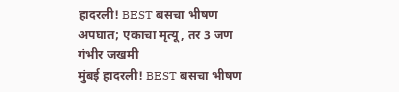हादरली! BEST बसचा भीषण अपघात; एकाचा मृत्यू, तर 3 जण गंभीर जखमी
मुंबई हादरली! BEST बसचा भीषण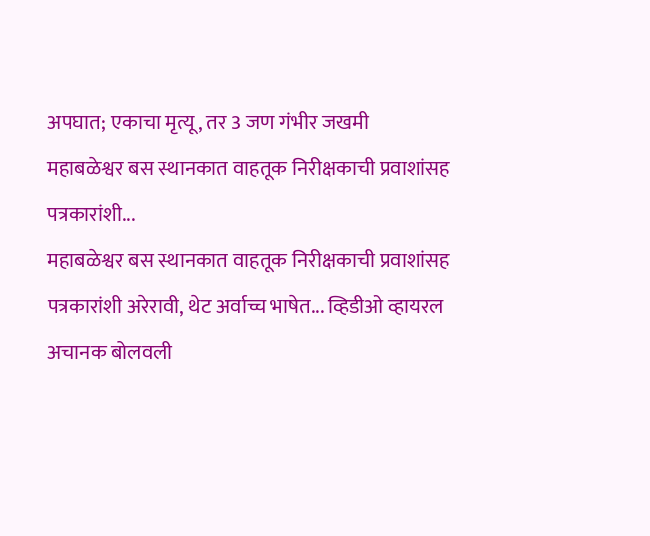अपघात; एकाचा मृत्यू, तर 3 जण गंभीर जखमी
महाबळेश्वर बस स्थानकात वाहतूक निरीक्षकाची प्रवाशांसह पत्रकारांशी...
महाबळेश्वर बस स्थानकात वाहतूक निरीक्षकाची प्रवाशांसह पत्रकारांशी अरेरावी, थेट अर्वाच्च भाषेत... व्हिडीओ व्हायरल
अचानक बोलवली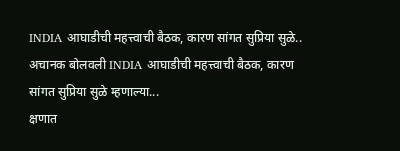INDIA आघाडीची महत्त्वाची बैठक, कारण सांगत सुप्रिया सुळे..
अचानक बोलवली INDIA आघाडीची महत्त्वाची बैठक, कारण सांगत सुप्रिया सुळे म्हणाल्या...
क्षणात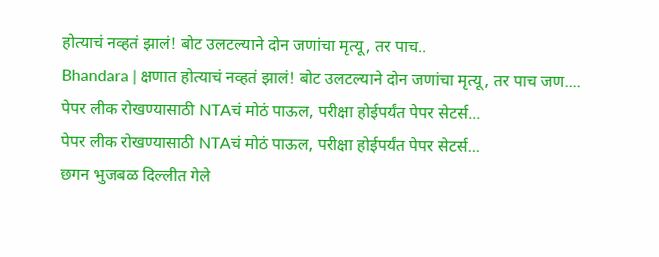होत्याचं नव्हतं झालं! बोट उलटल्याने दोन जणांचा मृत्यू, तर पाच..
Bhandara | क्षणात होत्याचं नव्हतं झालं! बोट उलटल्याने दोन जणांचा मृत्यू, तर पाच जण....
पेपर लीक रोखण्यासाठी NTAचं मोठं पाऊल, परीक्षा होईपर्यंत पेपर सेटर्स...
पेपर लीक रोखण्यासाठी NTAचं मोठं पाऊल, परीक्षा होईपर्यंत पेपर सेटर्स...
छगन भुजबळ दिल्लीत गेले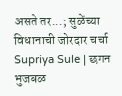असते तर...; सुळेंच्या विधानाची जोरदार चर्चा
Supriya Sule | छगन भुजबळ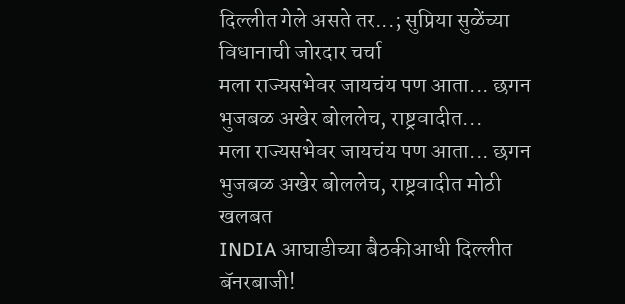दिल्लीत गेले असते तर...; सुप्रिया सुळेंच्या विधानाची जोरदार चर्चा
मला राज्यसभेवर जायचंय पण आता... छगन भुजबळ अखेर बोललेच, राष्ट्रवादीत...
मला राज्यसभेवर जायचंय पण आता... छगन भुजबळ अखेर बोललेच, राष्ट्रवादीत मोठी खलबत
INDIA आघाडीच्या बैठकीआधी दिल्लीत बॅनरबाजी!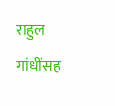राहुल गांधींसह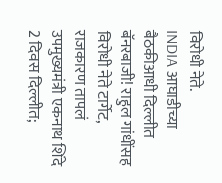विरोधी नेते.
INDIA आघाडीच्या बैठकीआधी दिल्लीत बॅनरबाजी! राहुल गांधींसह विरोधी नेते टार्गेट, राजकारण तापलं
उपमुख्यमंत्री एकनाथ शिंदे 2 दिवस दिल्लीत;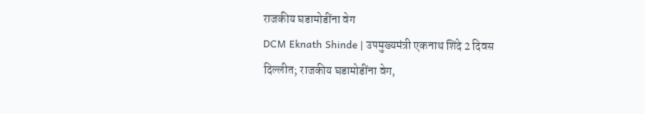राजकीय घडामोडींना वेग
DCM Eknath Shinde | उपमुख्यमंत्री एकनाथ शिंदे 2 दिवस दिल्लीत; राजकीय घडामोडींना वेग,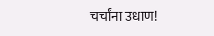चर्चांना उधाण!